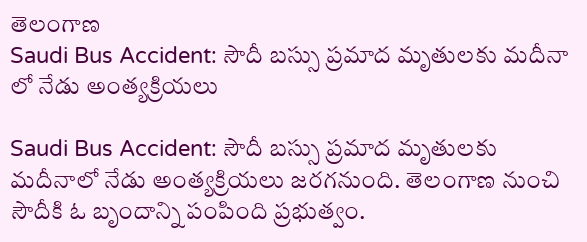తెలంగాణ
Saudi Bus Accident: సౌదీ బస్సు ప్రమాద మృతులకు మదీనా లో నేడు అంత్యక్రియలు

Saudi Bus Accident: సౌదీ బస్సు ప్రమాద మృతులకు మదీనాలో నేడు అంత్యక్రియలు జరగనుంది. తెలంగాణ నుంచి సౌదీకి ఓ బృందాన్ని పంపింది ప్రభుత్వం.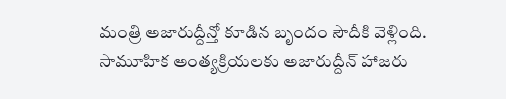మంత్రి అజారుద్దీన్తో కూడిన బృందం సౌదీకి వెళ్లింది. సామూహిక అంత్యక్రియలకు అజారుద్దీన్ హాజరు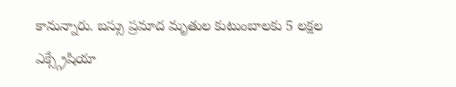కానున్నారు. బస్సు ప్రమాద మృతుల కుటుంబాలకు 5 లక్షల ఎక్స్గ్రేషియా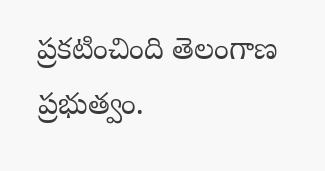ప్రకటించింది తెలంగాణ ప్రభుత్వం.